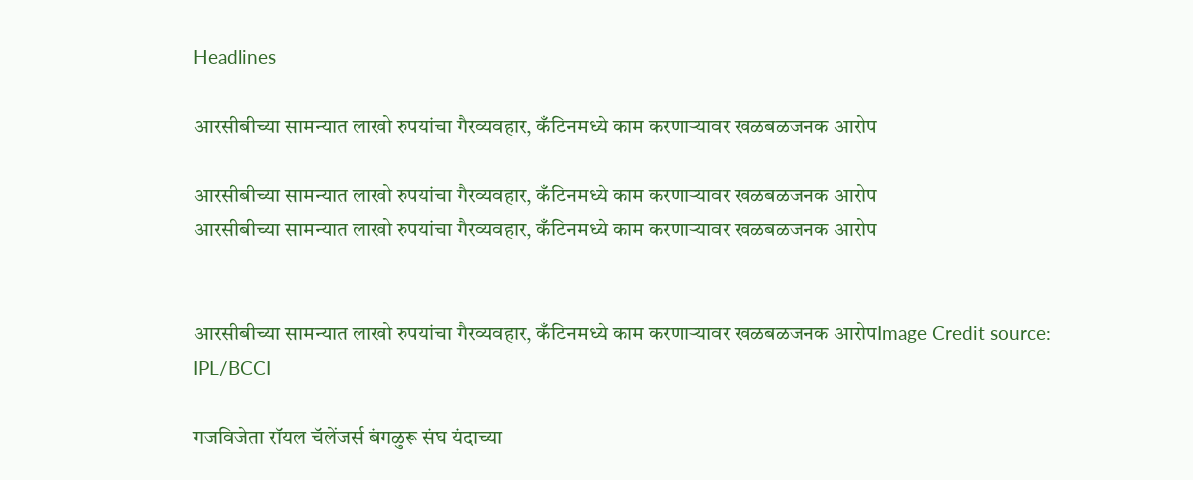Headlines

आरसीबीच्या सामन्यात लाखो रुपयांचा गैरव्यवहार, कँटिनमध्ये काम करणाऱ्यावर खळबळजनक आरोप

आरसीबीच्या सामन्यात लाखो रुपयांचा गैरव्यवहार, कँटिनमध्ये काम करणाऱ्यावर खळबळजनक आरोप
आरसीबीच्या सामन्यात लाखो रुपयांचा गैरव्यवहार, कँटिनमध्ये काम करणाऱ्यावर खळबळजनक आरोप


आरसीबीच्या सामन्यात लाखो रुपयांचा गैरव्यवहार, कँटिनमध्ये काम करणाऱ्यावर खळबळजनक आरोपImage Credit source: IPL/BCCI

गजविजेता रॉयल चॅलेंजर्स बंगळुरू संघ यंदाच्या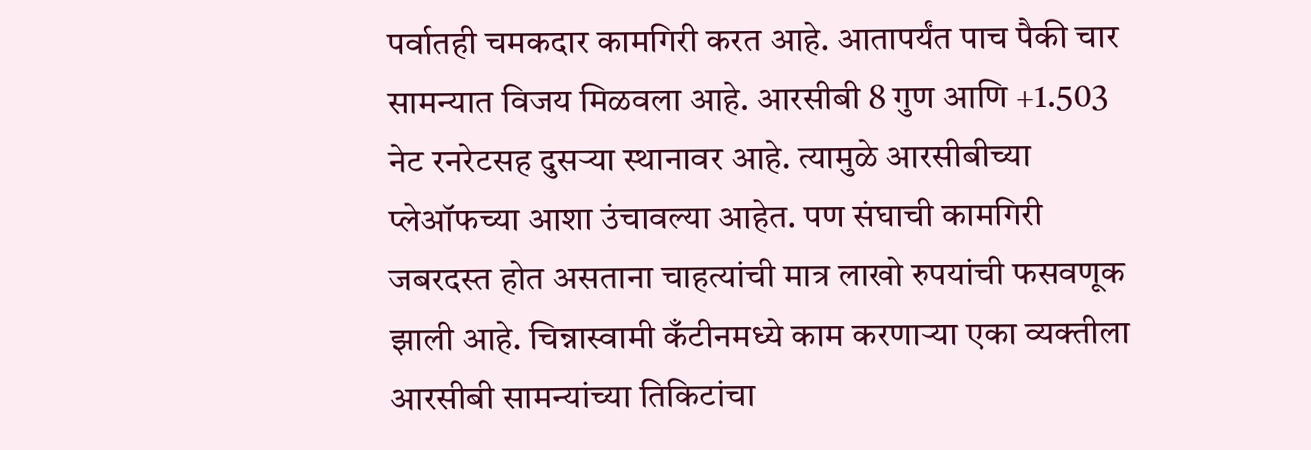पर्वातही चमकदार कामगिरी करत आहे. आतापर्यंत पाच पैकी चार सामन्यात विजय मिळवला आहे. आरसीबी 8 गुण आणि +1.503 नेट रनरेटसह दुसऱ्या स्थानावर आहे. त्यामुळे आरसीबीच्या प्लेऑफच्या आशा उंचावल्या आहेत. पण संघाची कामगिरी जबरदस्त होत असताना चाहत्यांची मात्र लाखो रुपयांची फसवणूक झाली आहे. चिन्नास्वामी कँटीनमध्ये काम करणाऱ्या एका व्यक्तीला आरसीबी सामन्यांच्या तिकिटांचा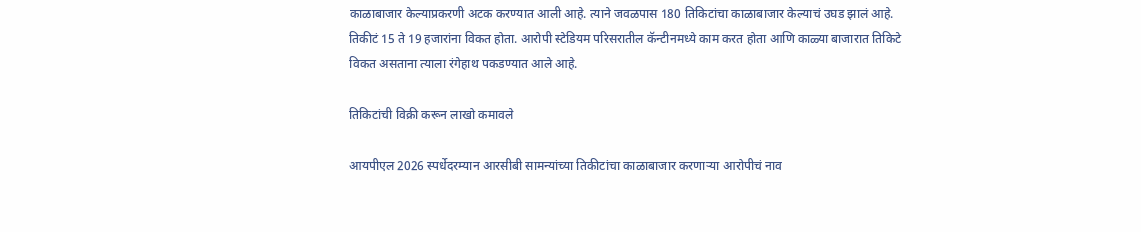काळाबाजार केल्याप्रकरणी अटक करण्यात आली आहे. त्याने जवळपास 180 तिकिटांचा काळाबाजार केल्याचं उघड झालं आहे. तिकीटं 15 ते 19 हजारांना विकत होता. आरोपी स्टेडियम परिसरातील कॅन्टीनमध्ये काम करत होता आणि काळ्या बाजारात तिकिटे विकत असताना त्याला रंगेहाथ पकडण्यात आले आहे.

तिकिटांची विक्री करून लाखो कमावले

आयपीएल 2026 स्पर्धेदरम्यान आरसीबी सामन्यांच्या तिकीटांचा काळाबाजार करणाऱ्या आरोपीचं नाव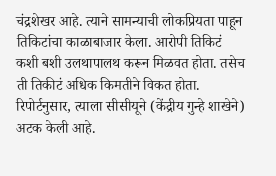चंद्रशेखर आहे. त्याने सामन्याची लोकप्रियता पाहून तिकिटांचा काळाबाजार केला. आरोपी तिकिटं कशी बशी उलथापालथ करून मिळवत होता. तसेच ती तिकीटं अधिक किमतीने विकत होता. रिपोर्टनुसार, त्याला सीसीयूने (केंद्रीय गुन्हे शाखेने) अटक केली आहे.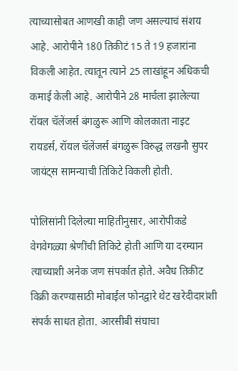त्याच्यासोबत आणखी काही जण असल्याचं संशय आहे. आरोपीने 180 तिकीटं 15 ते 19 हजारांना विकली आहेत. त्यातून त्याने 25 लाखांहून अधिकची कमाई केली आहे. आरोपीने 28 मार्चला झालेल्या रॉयल चॅलेंजर्स बंगळुरू आणि कोलकाता नाइट रायडर्स, रॉयल चॅलेंजर्स बंगळुरू विरुद्ध लखनौ सुपर जायंट्स सामन्याची तिकिटे विकली होती.

पोलिसांनी दिलेल्या माहितीनुसार, आरोपीकडे वेगवेगळ्या श्रेणींची तिकिटे होती आणि या दरम्यान त्याच्याशी अनेक जण संपर्कात होते. अवैध तिकीट विक्री करण्यासाठी मोबाईल फोनद्वारे थेट खरेदीदारांशी संपर्क साधत होता. आरसीबी संघाचा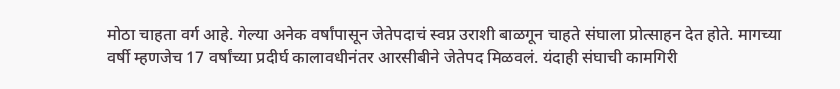मोठा चाहता वर्ग आहे. गेल्या अनेक वर्षांपासून जेतेपदाचं स्वप्न उराशी बाळगून चाहते संघाला प्रोत्साहन देत होते. मागच्या वर्षी म्हणजेच 17 वर्षांच्या प्रदीर्घ कालावधीनंतर आरसीबीने जेतेपद मिळवलं. यंदाही संघाची कामगिरी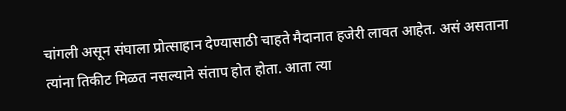चांगली असून संघाला प्रोत्साहान देण्यासाठी चाहते मैदानात हजेरी लावत आहेत. असं असताना त्यांना तिकीट मिळत नसल्याने संताप होत होता. आता त्या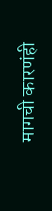मागची कारणंही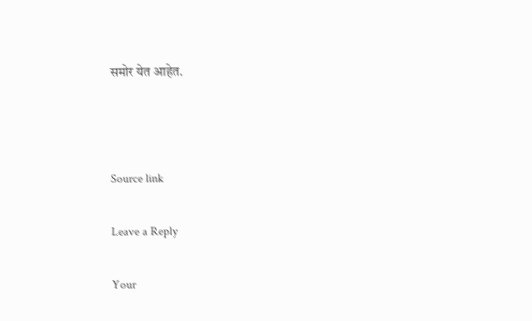समोर येत आहेत.



Source link

Leave a Reply

Your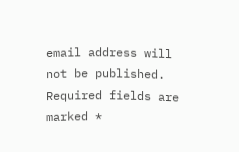email address will not be published. Required fields are marked *